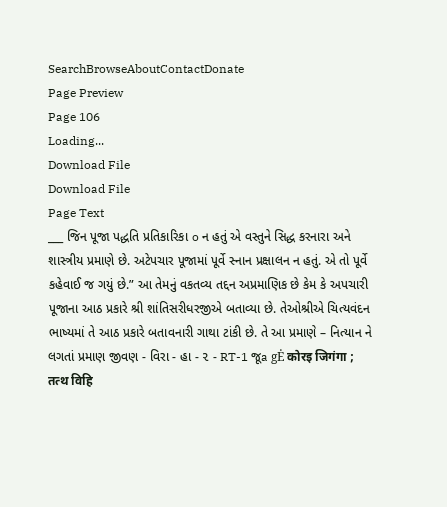SearchBrowseAboutContactDonate
Page Preview
Page 106
Loading...
Download File
Download File
Page Text
___ જિન પૂજા પદ્ધતિ પ્રતિકારિકા o ન હતું એ વસ્તુને સિદ્ધ કરનારા અને શાસ્ત્રીય પ્રમાણે છે. અટેપચાર પૂજામાં પૂર્વે સ્નાન પ્રક્ષાલન ન હતું. એ તો પૂર્વે કહેવાઈ જ ગયું છે.” આ તેમનું વકતવ્ય તદ્દન અપ્રમાણિક છે કેમ કે અપચારી પૂજાના આઠ પ્રકારે શ્રી શાંતિસરીધરજીએ બતાવ્યા છે. તેઓશ્રીએ ચિત્યવંદન ભાષ્યમાં તે આઠ પ્રકારે બતાવનારી ગાથા ટાંકી છે. તે આ પ્રમાણે – નિત્યાન ને લગતાં પ્રમાણ જીવણ - વિરા - હા - ૨ - RT-1 જૂa gĖ कोरइ जिगंगा ; तत्थ विहि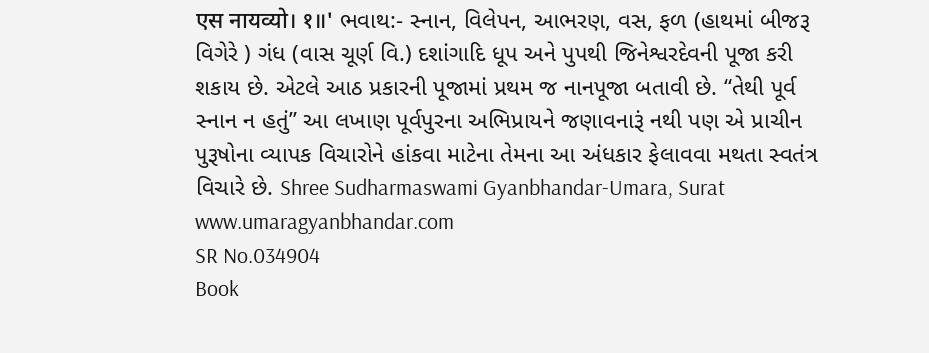एस नायव्यो। १॥' ભવાથ:- સ્નાન, વિલેપન, આભરણ, વસ, ફળ (હાથમાં બીજરૂ વિગેરે ) ગંધ (વાસ ચૂર્ણ વિ.) દશાંગાદિ ધૂપ અને પુપથી જિનેશ્વરદેવની પૂજા કરી શકાય છે. એટલે આઠ પ્રકારની પૂજામાં પ્રથમ જ નાનપૂજા બતાવી છે. “તેથી પૂર્વ સ્નાન ન હતું” આ લખાણ પૂર્વપુરના અભિપ્રાયને જણાવનારૂં નથી પણ એ પ્રાચીન પુરૂષોના વ્યાપક વિચારોને હાંકવા માટેના તેમના આ અંધકાર ફેલાવવા મથતા સ્વતંત્ર વિચારે છે. Shree Sudharmaswami Gyanbhandar-Umara, Surat www.umaragyanbhandar.com
SR No.034904
Book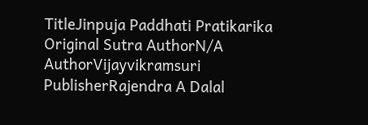TitleJinpuja Paddhati Pratikarika
Original Sutra AuthorN/A
AuthorVijayvikramsuri
PublisherRajendra A Dalal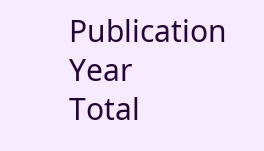Publication Year
Total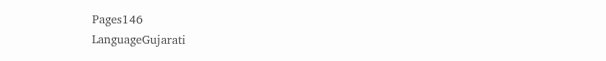Pages146
LanguageGujarati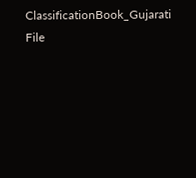ClassificationBook_Gujarati
File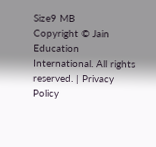Size9 MB
Copyright © Jain Education International. All rights reserved. | Privacy Policy